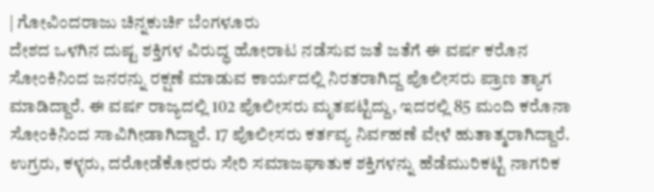| ಗೋವಿಂದರಾಜು ಚಿನ್ನಕುರ್ಚಿ ಬೆಂಗಳೂರು
ದೇಶದ ಒಳಗಿನ ದುಷ್ಟ ಶಕ್ತಿಗಳ ವಿರುದ್ಧ ಹೋರಾಟ ನಡೆಸುವ ಜತೆ ಜತೆಗೆ ಈ ವರ್ಷ ಕರೊನ ಸೋಂಕಿನಿಂದ ಜನರನ್ನು ರಕ್ಷಣೆ ಮಾಡುವ ಕಾರ್ಯದಲ್ಲಿ ನಿರತರಾಗಿದ್ದ ಪೊಲೀಸರು ಪ್ರಾಣ ತ್ಯಾಗ ಮಾಡಿದ್ದಾರೆ. ಈ ವರ್ಷ ರಾಜ್ಯದಲ್ಲಿ 102 ಪೊಲೀಸರು ಮೃತಪಟ್ಟಿದ್ದು, ಇದರಲ್ಲಿ 85 ಮಂದಿ ಕರೊನಾ ಸೋಂಕಿನಿಂದ ಸಾವಿಗೀಡಾಗಿದ್ದಾರೆ. 17 ಪೊಲೀಸರು ಕರ್ತವ್ಯ ನಿರ್ವಹಣೆ ವೇಳೆ ಹುತಾತ್ಮರಾಗಿದ್ದಾರೆ.
ಉಗ್ರರು, ಕಳ್ಳರು, ದರೋಡೆಕೋರರು ಸೇರಿ ಸಮಾಜಘಾತುಕ ಶಕ್ತಿಗಳನ್ನು ಹೆಡೆಮುರಿಕಟ್ಟಿ ನಾಗರಿಕ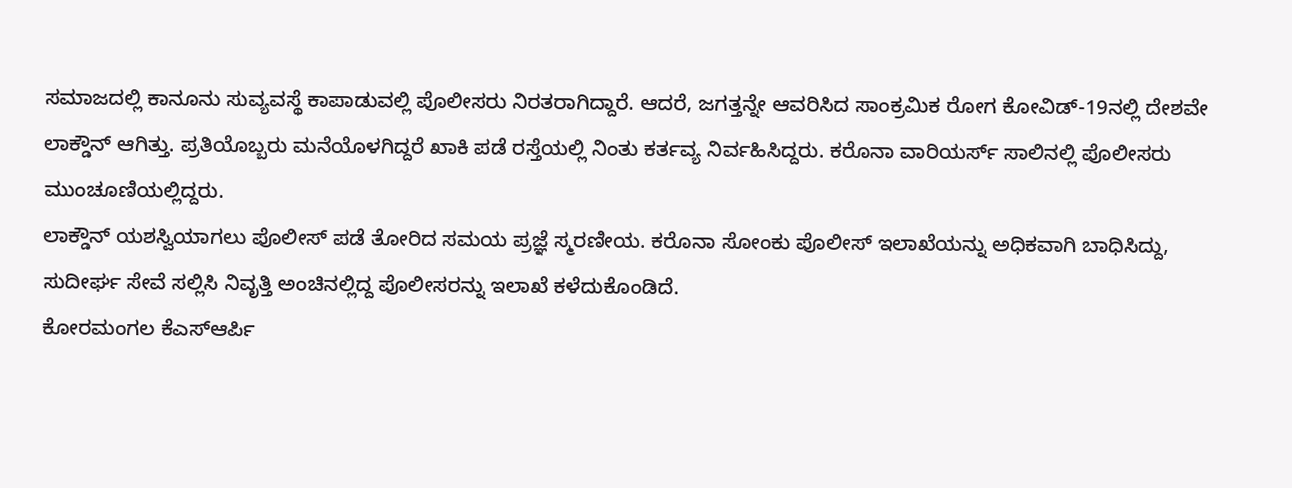ಸಮಾಜದಲ್ಲಿ ಕಾನೂನು ಸುವ್ಯವಸ್ಥೆ ಕಾಪಾಡುವಲ್ಲಿ ಪೊಲೀಸರು ನಿರತರಾಗಿದ್ದಾರೆ. ಆದರೆ, ಜಗತ್ತನ್ನೇ ಆವರಿಸಿದ ಸಾಂಕ್ರಮಿಕ ರೋಗ ಕೋವಿಡ್-19ನಲ್ಲಿ ದೇಶವೇ ಲಾಕ್ಡೌನ್ ಆಗಿತ್ತು. ಪ್ರತಿಯೊಬ್ಬರು ಮನೆಯೊಳಗಿದ್ದರೆ ಖಾಕಿ ಪಡೆ ರಸ್ತೆಯಲ್ಲಿ ನಿಂತು ಕರ್ತವ್ಯ ನಿರ್ವಹಿಸಿದ್ದರು. ಕರೊನಾ ವಾರಿಯರ್ಸ್ ಸಾಲಿನಲ್ಲಿ ಪೊಲೀಸರು ಮುಂಚೂಣಿಯಲ್ಲಿದ್ದರು.
ಲಾಕ್ಡೌನ್ ಯಶಸ್ವಿಯಾಗಲು ಪೊಲೀಸ್ ಪಡೆ ತೋರಿದ ಸಮಯ ಪ್ರಜ್ಞೆ ಸ್ಮರಣೀಯ. ಕರೊನಾ ಸೋಂಕು ಪೊಲೀಸ್ ಇಲಾಖೆಯನ್ನು ಅಧಿಕವಾಗಿ ಬಾಧಿಸಿದ್ದು, ಸುದೀರ್ಘ ಸೇವೆ ಸಲ್ಲಿಸಿ ನಿವೃತ್ತಿ ಅಂಚಿನಲ್ಲಿದ್ದ ಪೊಲೀಸರನ್ನು ಇಲಾಖೆ ಕಳೆದುಕೊಂಡಿದೆ.
ಕೋರಮಂಗಲ ಕೆಎಸ್ಆರ್ಪಿ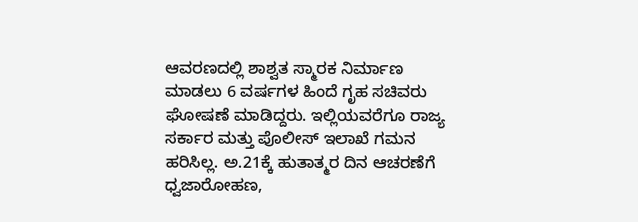ಆವರಣದಲ್ಲಿ ಶಾಶ್ವತ ಸ್ಮಾರಕ ನಿರ್ಮಾಣ ಮಾಡಲು 6 ವರ್ಷಗಳ ಹಿಂದೆ ಗೃಹ ಸಚಿವರು ಘೋಷಣೆ ಮಾಡಿದ್ದರು. ಇಲ್ಲಿಯವರೆಗೂ ರಾಜ್ಯ ಸರ್ಕಾರ ಮತ್ತು ಪೊಲೀಸ್ ಇಲಾಖೆ ಗಮನ ಹರಿಸಿಲ್ಲ. ಅ.21ಕ್ಕೆ ಹುತಾತ್ಮರ ದಿನ ಆಚರಣೆಗೆ ಧ್ವಜಾರೋಹಣ,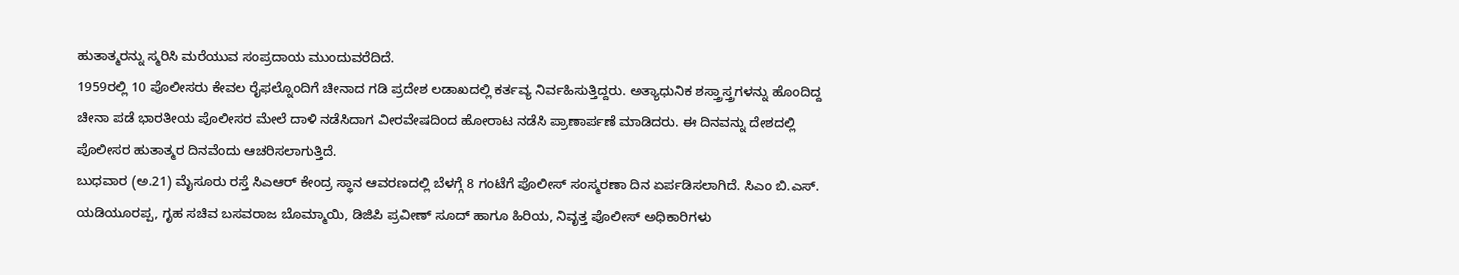ಹುತಾತ್ಮರನ್ನು ಸ್ಮರಿಸಿ ಮರೆಯುವ ಸಂಪ್ರದಾಯ ಮುಂದುವರೆದಿದೆ.
1959ರಲ್ಲಿ 10 ಪೊಲೀಸರು ಕೇವಲ ರೈಫಲ್ನೊಂದಿಗೆ ಚೀನಾದ ಗಡಿ ಪ್ರದೇಶ ಲಡಾಖದಲ್ಲಿ ಕರ್ತವ್ಯ ನಿರ್ವಹಿಸುತ್ತಿದ್ದರು. ಅತ್ಯಾಧುನಿಕ ಶಸ್ತ್ರಾಸ್ತ್ರಗಳನ್ನು ಹೊಂದಿದ್ದ ಚೀನಾ ಪಡೆ ಭಾರತೀಯ ಪೊಲೀಸರ ಮೇಲೆ ದಾಳಿ ನಡೆಸಿದಾಗ ವೀರವೇಷದಿಂದ ಹೋರಾಟ ನಡೆಸಿ ಪ್ರಾಣಾರ್ಪಣೆ ಮಾಡಿದರು. ಈ ದಿನವನ್ನು ದೇಶದಲ್ಲಿ ಪೊಲೀಸರ ಹುತಾತ್ಮರ ದಿನವೆಂದು ಆಚರಿಸಲಾಗುತ್ತಿದೆ.
ಬುಧವಾರ (ಅ.21) ಮೈಸೂರು ರಸ್ತೆ ಸಿಎಆರ್ ಕೇಂದ್ರ ಸ್ಥಾನ ಆವರಣದಲ್ಲಿ ಬೆಳಗ್ಗೆ 8 ಗಂಟೆಗೆ ಪೊಲೀಸ್ ಸಂಸ್ಮರಣಾ ದಿನ ಏರ್ಪಡಿಸಲಾಗಿದೆ. ಸಿಎಂ ಬಿ.ಎಸ್. ಯಡಿಯೂರಪ್ಪ, ಗೃಹ ಸಚಿವ ಬಸವರಾಜ ಬೊಮ್ಮಾಯಿ, ಡಿಜಿಪಿ ಪ್ರವೀಣ್ ಸೂದ್ ಹಾಗೂ ಹಿರಿಯ, ನಿವೃತ್ತ ಪೊಲೀಸ್ ಅಧಿಕಾರಿಗಳು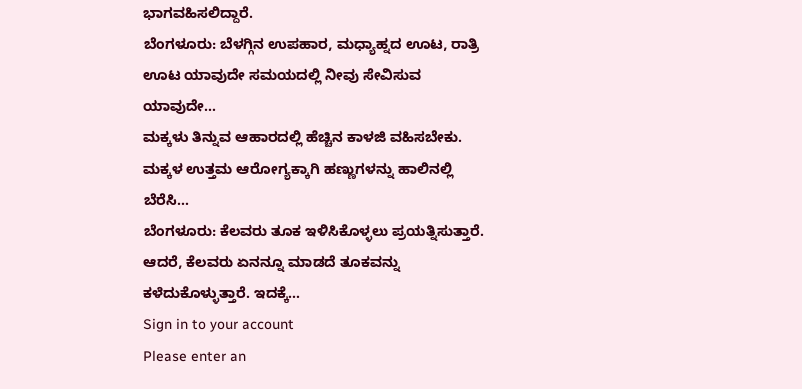ಭಾಗವಹಿಸಲಿದ್ದಾರೆ.
ಬೆಂಗಳೂರು: ಬೆಳಗ್ಗಿನ ಉಪಹಾರ, ಮಧ್ಯಾಹ್ನದ ಊಟ, ರಾತ್ರಿ ಊಟ ಯಾವುದೇ ಸಮಯದಲ್ಲಿ ನೀವು ಸೇವಿಸುವ ಯಾವುದೇ…
ಮಕ್ಕಳು ತಿನ್ನುವ ಆಹಾರದಲ್ಲಿ ಹೆಚ್ಚಿನ ಕಾಳಜಿ ವಹಿಸಬೇಕು. ಮಕ್ಕಳ ಉತ್ತಮ ಆರೋಗ್ಯಕ್ಕಾಗಿ ಹಣ್ಣುಗಳನ್ನು ಹಾಲಿನಲ್ಲಿ ಬೆರೆಸಿ…
ಬೆಂಗಳೂರು: ಕೆಲವರು ತೂಕ ಇಳಿಸಿಕೊಳ್ಳಲು ಪ್ರಯತ್ನಿಸುತ್ತಾರೆ. ಆದರೆ, ಕೆಲವರು ಏನನ್ನೂ ಮಾಡದೆ ತೂಕವನ್ನು ಕಳೆದುಕೊಳ್ಳುತ್ತಾರೆ. ಇದಕ್ಕೆ…
Sign in to your account
Please enter an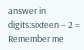answer in digits:sixteen − 2 =
Remember me